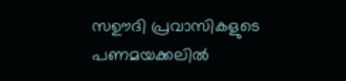സഊദി പ്രവാസികളുടെ പണമയക്കലിൽ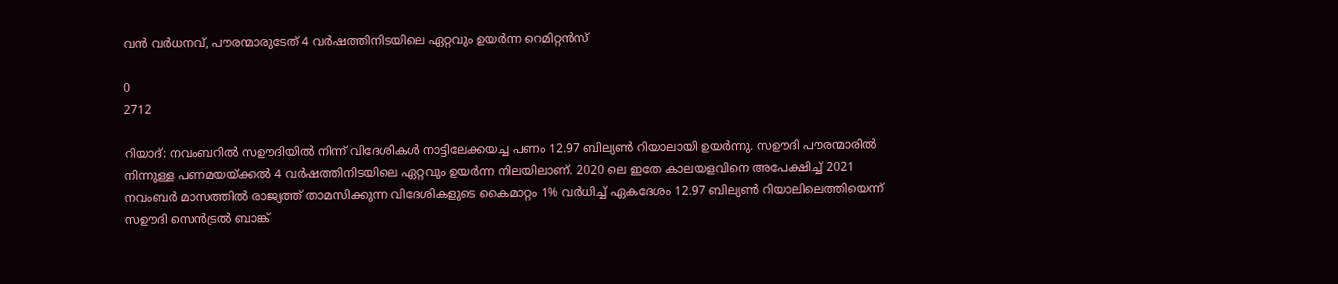വൻ വർധനവ്, പൗരന്മാരുടേത് 4 വർഷത്തിനിടയിലെ ഏറ്റവും ഉയർന്ന റെമിറ്റൻസ്

0
2712

റിയാദ്: നവംബറിൽ സഊദിയിൽ നിന്ന് വിദേശികൾ നാട്ടിലേക്കയച്ച പണം 12.97 ബില്യൺ റിയാലായി ഉയർന്നു. സഊദി പൗരന്മാരിൽ നിന്നുള്ള പണമയയ്‌ക്കൽ 4 വർഷത്തിനിടയിലെ ഏറ്റവും ഉയർന്ന നിലയിലാണ്. 2020 ലെ ഇതേ കാലയളവിനെ അപേക്ഷിച്ച് 2021 നവംബർ മാസത്തിൽ രാജ്യത്ത് താമസിക്കുന്ന വിദേശികളുടെ കൈമാറ്റം 1% വർധിച്ച് ഏകദേശം 12.97 ബില്യൺ റിയാലിലെത്തിയെന്ന് സഊദി സെൻട്രൽ ബാങ്ക്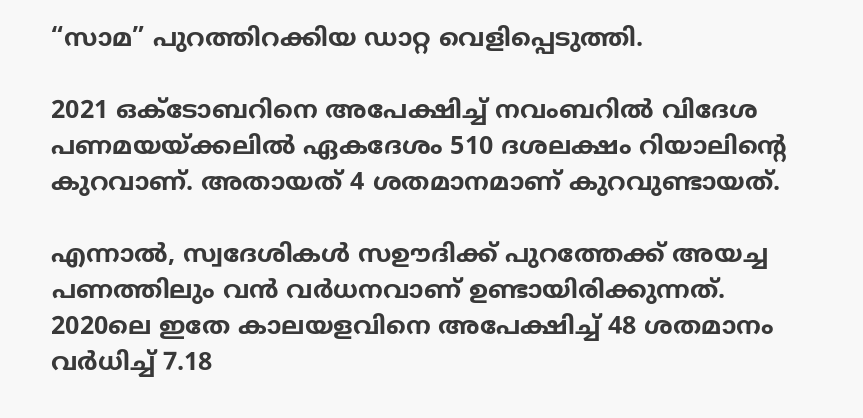“സാമ” പുറത്തിറക്കിയ ഡാറ്റ വെളിപ്പെടുത്തി.

2021 ഒക്‌ടോബറിനെ അപേക്ഷിച്ച് നവംബറിൽ വിദേശ പണമയയ്‌ക്കലിൽ ഏകദേശം 510 ദശലക്ഷം റിയാലിന്റെ കുറവാണ്. അതായത് 4 ശതമാനമാണ് കുറവുണ്ടായത്.

എന്നാൽ, സ്വദേശികൾ സഊദിക്ക് പുറത്തേക്ക് അയച്ച പണത്തിലും വൻ വർധനവാണ് ഉണ്ടായിരിക്കുന്നത്. 2020ലെ ഇതേ കാലയളവിനെ അപേക്ഷിച്ച് 48 ശതമാനം വർധിച്ച് 7.18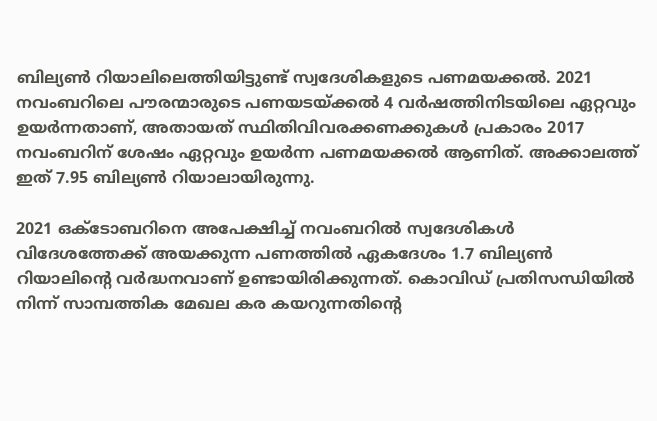ബില്യൺ റിയാലിലെത്തിയിട്ടുണ്ട് സ്വദേശികളുടെ പണമയക്കൽ. 2021 നവംബറിലെ പൗരന്മാരുടെ പണയടയ്ക്കൽ 4 വർഷത്തിനിടയിലെ ഏറ്റവും ഉയർന്നതാണ്, അതായത് സ്ഥിതിവിവരക്കണക്കുകൾ പ്രകാരം 2017 നവംബറിന് ശേഷം ഏറ്റവും ഉയർന്ന പണമയക്കൽ ആണിത്. അക്കാലത്ത് ഇത് 7.95 ബില്യൺ റിയാലായിരുന്നു.

2021 ഒക്‌ടോബറിനെ അപേക്ഷിച്ച് നവംബറിൽ സ്വദേശികൾ വിദേശത്തേക്ക് അയക്കുന്ന പണത്തിൽ ഏകദേശം 1.7 ബില്യൺ റിയാലിന്റെ വർദ്ധനവാണ് ഉണ്ടായിരിക്കുന്നത്. കൊവിഡ് പ്രതിസന്ധിയിൽ നിന്ന് സാമ്പത്തിക മേഖല കര കയറുന്നതിന്റെ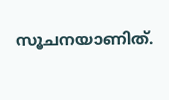സൂചനയാണിത്.